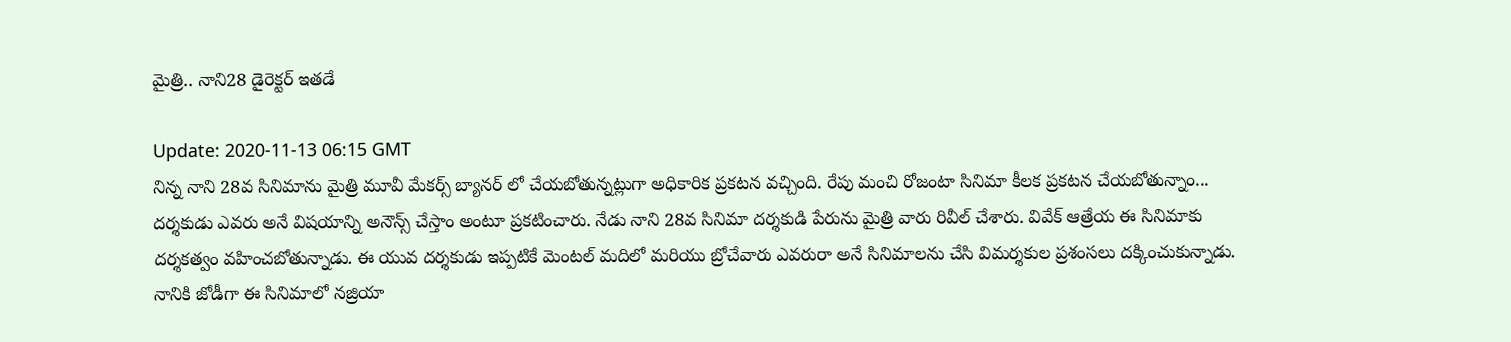మైత్రి.. నాని28 డైరెక్టర్‌ ఇతడే

Update: 2020-11-13 06:15 GMT
నిన్న నాని 28వ సినిమాను మైత్రి మూవీ మేకర్స్‌ బ్యానర్‌ లో చేయబోతున్నట్లుగా అధికారిక ప్రకటన వచ్చింది. రేపు మంచి రోజంటా సినిమా కీలక ప్రకటన చేయబోతున్నాం... దర్శకుడు ఎవరు అనే విషయాన్ని అనౌన్స్‌ చేస్తాం అంటూ ప్రకటించారు. నేడు నాని 28వ సినిమా దర్శకుడి పేరును మైత్రి వారు రివీల్‌ చేశారు. వివేక్‌ ఆత్రేయ ఈ సినిమాకు దర్శకత్వం వహించబోతున్నాడు. ఈ యువ దర్శకుడు ఇప్పటికే మెంటల్‌ మదిలో మరియు బ్రోచేవారు ఎవరురా అనే సినిమాలను చేసి విమర్శకుల ప్రశంసలు దక్కించుకున్నాడు. నానికి జోడీగా ఈ సినిమాలో నజ్రియా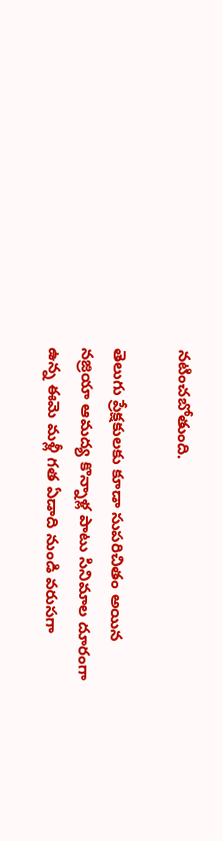నటించబోతుంది.

తెలుగు ప్రేక్షకులకు కూడా సుపరిచితం అయిన నజ్రియా ఆమద్య కొన్నాళ్ల పాటు సినిమాల దూరంగా ఉన్న ఈమె మళ్లీ గత ఏడాది నుండి వరుసగా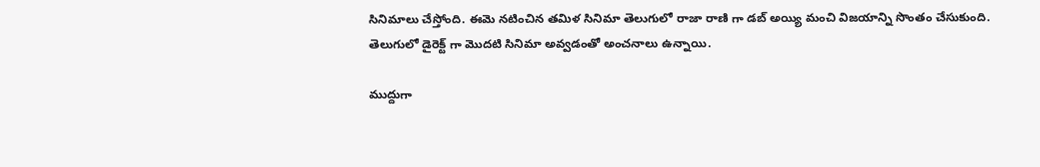సినిమాలు చేస్తోంది. ఈమె నటించిన తమిళ సినిమా తెలుగులో రాజా రాణి గా డబ్‌ అయ్యి మంచి విజయాన్ని సొంతం చేసుకుంది. తెలుగులో డైరెక్ట్‌ గా మొదటి సినిమా అవ్వడంతో అంచనాలు ఉన్నాయి.

ముద్దుగా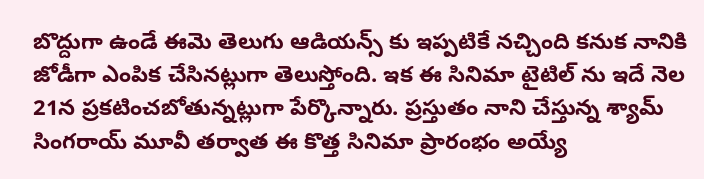బొద్దుగా ఉండే ఈమె తెలుగు ఆడియన్స్‌ కు ఇప్పటికే నచ్చింది కనుక నానికి జోడీగా ఎంపిక చేసినట్లుగా తెలుస్తోంది. ఇక ఈ సినిమా టైటిల్‌ ను ఇదే నెల 21న ప్రకటించబోతున్నట్లుగా పేర్కొన్నారు. ప్రస్తుతం నాని చేస్తున్న శ్యామ్‌ సింగరాయ్‌ మూవీ తర్వాత ఈ కొత్త సినిమా ప్రారంభం అయ్యే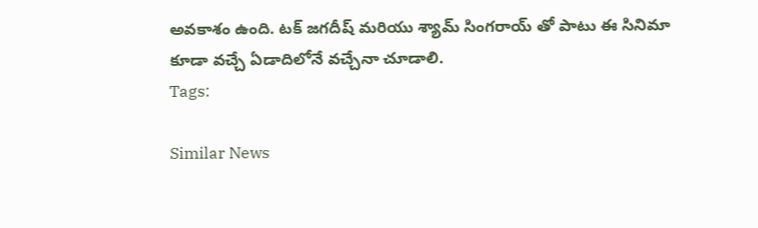అవకాశం ఉంది. టక్‌ జగదీష్‌ మరియు శ్యామ్‌ సింగరాయ్‌ తో పాటు ఈ సినిమా కూడా వచ్చే ఏడాదిలోనే వచ్చేనా చూడాలి.
Tags:

Similar News